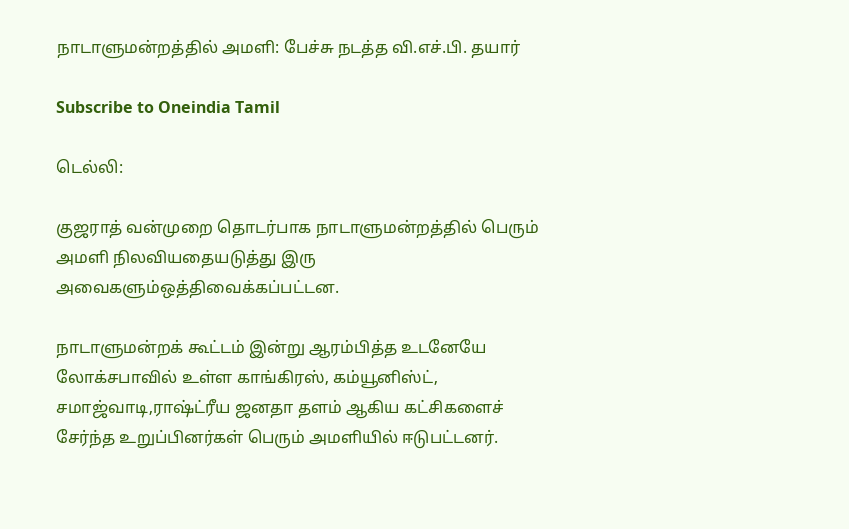நாடாளுமன்றத்தில் அமளி: பேச்சு நடத்த வி.எச்.பி. தயார்

Subscribe to Oneindia Tamil

டெல்லி:

குஜராத் வன்முறை தொடர்பாக நாடாளுமன்றத்தில் பெரும் அமளி நிலவியதையடுத்து இரு அவைகளும்ஒத்திவைக்கப்பட்டன.

நாடாளுமன்றக் கூட்டம் இன்று ஆரம்பித்த உடனேயே லோக்சபாவில் உள்ள காங்கிரஸ், கம்யூனிஸ்ட், சமாஜ்வாடி,ராஷ்ட்ரீய ஜனதா தளம் ஆகிய கட்சிகளைச் சேர்ந்த உறுப்பினர்கள் பெரும் அமளியில் ஈடுபட்டனர்.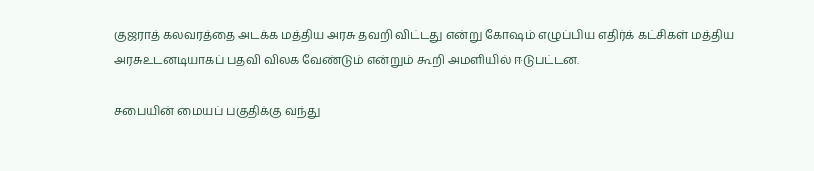குஜராத் கலவரத்தை அடக்க மத்திய அரசு தவறி விட்டது என்று கோஷம் எழுப்பிய எதிர்க் கட்சிகள் மத்திய அரசுஉடனடியாகப் பதவி விலக வேண்டும் என்றும் கூறி அமளியில் ஈடுபட்டன.

சபையின் மையப் பகுதிக்கு வந்து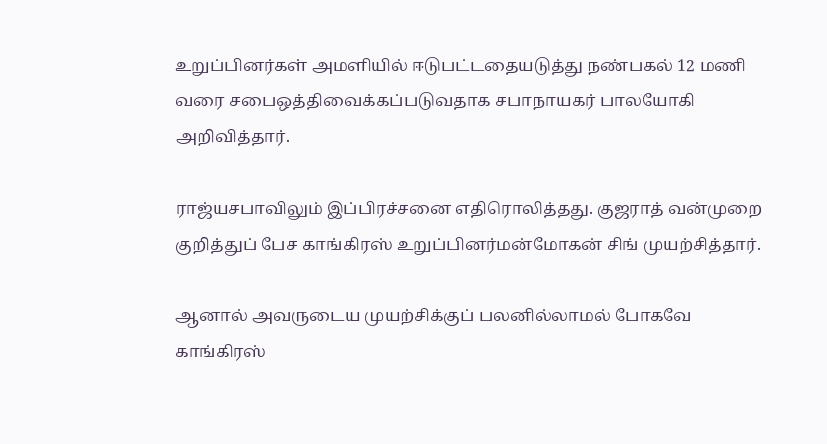உறுப்பினர்கள் அமளியில் ஈடுபட்டதையடுத்து நண்பகல் 12 மணி வரை சபைஒத்திவைக்கப்படுவதாக சபாநாயகர் பாலயோகி அறிவித்தார்.

ராஜ்யசபாவிலும் இப்பிரச்சனை எதிரொலித்தது. குஜராத் வன்முறை குறித்துப் பேச காங்கிரஸ் உறுப்பினர்மன்மோகன் சிங் முயற்சித்தார்.

ஆனால் அவருடைய முயற்சிக்குப் பலனில்லாமல் போகவே காங்கிரஸ்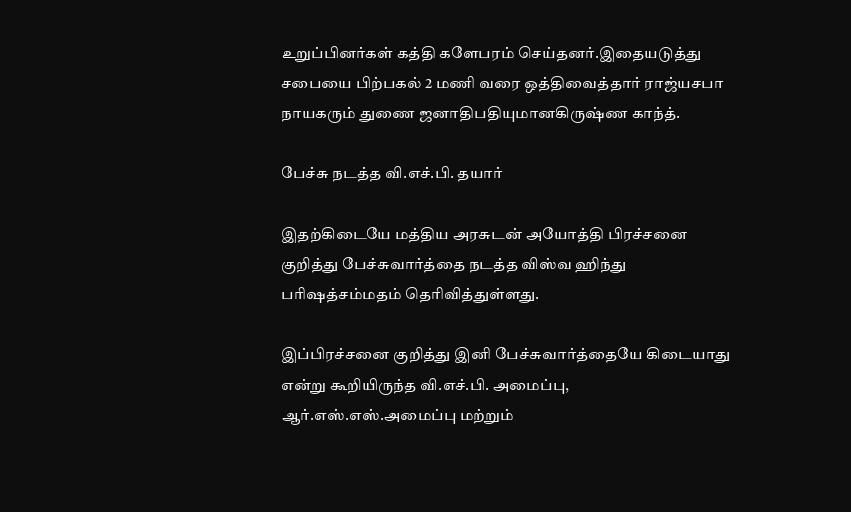உறுப்பினர்கள் கத்தி களேபரம் செய்தனர்.இதையடுத்து சபையை பிற்பகல் 2 மணி வரை ஒத்திவைத்தார் ராஜ்யசபா நாயகரும் துணை ஜனாதிபதியுமானகிருஷ்ண காந்த்.

பேச்சு நடத்த வி.எச்.பி. தயார்

இதற்கிடையே மத்திய அரசுடன் அயோத்தி பிரச்சனை குறித்து பேச்சுவார்த்தை நடத்த விஸ்வ ஹிந்து பரிஷத்சம்மதம் தெரிவித்துள்ளது.

இப்பிரச்சனை குறித்து இனி பேச்சுவார்த்தையே கிடையாது என்று கூறியிருந்த வி.எச்.பி. அமைப்பு, ஆர்.எஸ்.எஸ்.அமைப்பு மற்றும்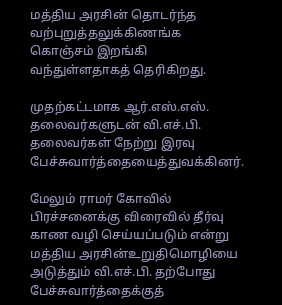மத்திய அரசின் தொடர்ந்த வற்புறுத்தலுக்கிணங்க கொஞ்சம் இறங்கி வந்துள்ளதாகத் தெரிகிறது.

முதற்கட்டமாக ஆர்.எஸ்.எஸ். தலைவர்களுடன் வி.எச்.பி. தலைவர்கள் நேற்று இரவு பேச்சுவார்த்தையைத்துவக்கினர்.

மேலும் ராமர் கோவில் பிரச்சனைக்கு விரைவில் தீர்வு காண வழி செய்யப்படும் என்று மத்திய அரசின்உறுதிமொழியை அடுத்தும் வி.எச்.பி. தற்போது பேச்சுவார்த்தைக்குத்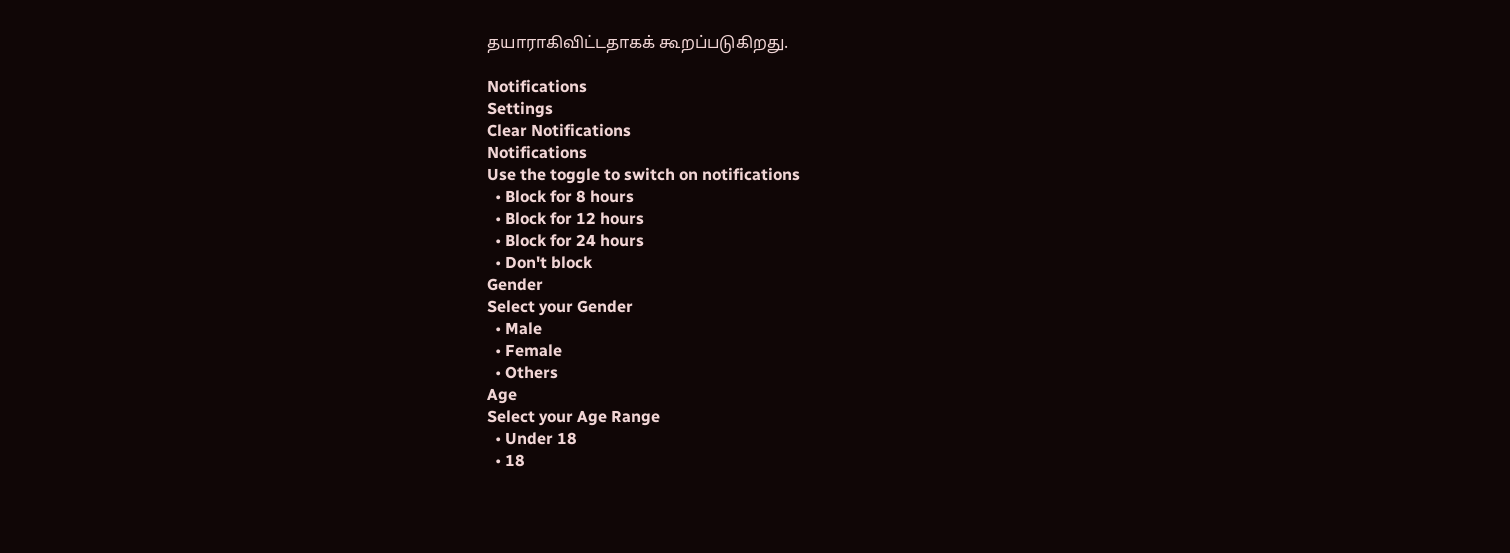தயாராகிவிட்டதாகக் கூறப்படுகிறது.

Notifications
Settings
Clear Notifications
Notifications
Use the toggle to switch on notifications
  • Block for 8 hours
  • Block for 12 hours
  • Block for 24 hours
  • Don't block
Gender
Select your Gender
  • Male
  • Female
  • Others
Age
Select your Age Range
  • Under 18
  • 18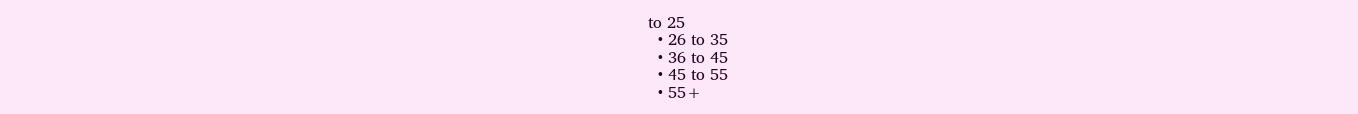to 25
  • 26 to 35
  • 36 to 45
  • 45 to 55
  • 55+